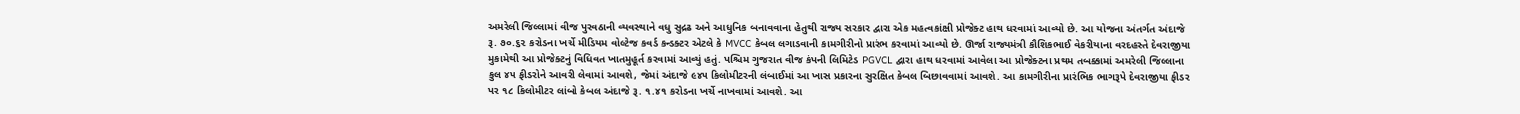અમરેલી જિલ્લામાં વીજ પુરવઠાની વ્યવસ્થાને વધુ સુદ્રઢ અને આધુનિક બનાવવાના હેતુથી રાજ્ય સરકાર દ્વારા એક મહત્વકાંક્ષી પ્રોજેક્ટ હાથ ધરવામાં આવ્યો છે. આ યોજના અંતર્ગત અંદાજે રૂ. ૭૦.૬૨ કરોડના ખર્ચે મીડિયમ વોલ્ટેજ કવર્ડ કન્ડક્ટર એટલે કે MVCC કેબલ લગાડવાની કામગીરીનો પ્રારંભ કરવામાં આવ્યો છે. ઊર્જા રાજ્યમંત્રી કૌશિકભાઈ વેકરીયાના વરદહસ્તે દેવરાજીયા મુકામેથી આ પ્રોજેક્ટનું વિધિવત ખાતમુહૂર્ત કરવામાં આવ્યું હતું. પશ્ચિમ ગુજરાત વીજ કંપની લિમિટેડ PGVCL દ્વારા હાથ ધરવામાં આવેલા આ પ્રોજેક્ટના પ્રથમ તબક્કામાં અમરેલી જિલ્લાના કુલ ૪૫ ફીડરોને આવરી લેવામાં આવશે, જેમાં અંદાજે ૯૪૫ કિલોમીટરની લંબાઈમાં આ ખાસ પ્રકારના સુરક્ષિત કેબલ બિછાવવામાં આવશે. આ કામગીરીના પ્રારંભિક ભાગરૂપે દેવરાજીયા ફીડર પર ૧૮ કિલોમીટર લાંબો કેબલ અંદાજે રૂ. ૧.૪૧ કરોડના ખર્ચે નાખવામાં આવશે. આ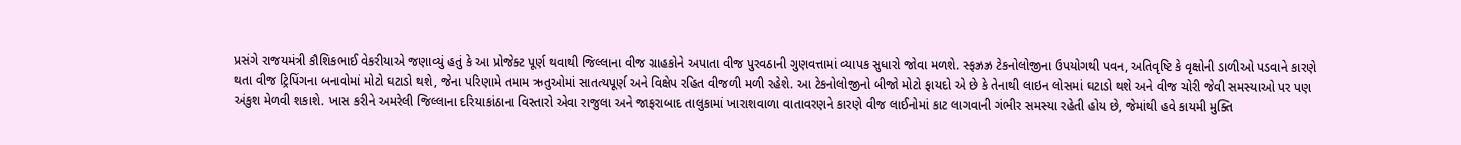પ્રસંગે રાજયમંત્રી કૌશિકભાઈ વેકરીયાએ જણાવ્યું હતું કે આ પ્રોજેક્ટ પૂર્ણ થવાથી જિલ્લાના વીજ ગ્રાહકોને અપાતા વીજ પુરવઠાની ગુણવત્તામાં વ્યાપક સુધારો જોવા મળશે. સ્ફઝ્રઝ્ર ટેકનોલોજીના ઉપયોગથી પવન, અતિવૃષ્ટિ કે વૃક્ષોની ડાળીઓ પડવાને કારણે થતા વીજ ટ્રિપિંગના બનાવોમાં મોટો ઘટાડો થશે, જેના પરિણામે તમામ ઋતુઓમાં સાતત્યપૂર્ણ અને વિક્ષેપ રહિત વીજળી મળી રહેશે. આ ટેકનોલોજીનો બીજો મોટો ફાયદો એ છે કે તેનાથી લાઇન લોસમાં ઘટાડો થશે અને વીજ ચોરી જેવી સમસ્યાઓ પર પણ અંકુશ મેળવી શકાશે. ખાસ કરીને અમરેલી જિલ્લાના દરિયાકાંઠાના વિસ્તારો એવા રાજુલા અને જાફરાબાદ તાલુકામાં ખારાશવાળા વાતાવરણને કારણે વીજ લાઈનોમાં કાટ લાગવાની ગંભીર સમસ્યા રહેતી હોય છે, જેમાંથી હવે કાયમી મુક્તિ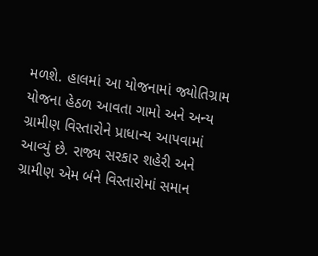મળશે. હાલમાં આ યોજનામાં જ્યોતિગ્રામ યોજના હેઠળ આવતા ગામો અને અન્ય ગ્રામીણ વિસ્તારોને પ્રાધાન્ય આપવામાં આવ્યું છે. રાજ્ય સરકાર શહેરી અને ગ્રામીણ એમ બંને વિસ્તારોમાં સમાન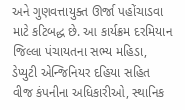અને ગુણવત્તાયુક્ત ઊર્જા પહોંચાડવા માટે કટિબદ્ધ છે. આ કાર્યક્રમ દરમિયાન જિલ્લા પંચાયતના સભ્ય મહિડા, ડેપ્યુટી એન્જિનિયર દહિયા સહિત વીજ કંપનીના અધિકારીઓ, સ્થાનિક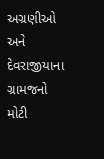અગ્રણીઓ અને દેવરાજીયાના ગ્રામજનો મોટી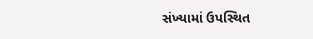સંખ્યામાં ઉપસ્થિત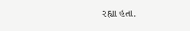રહ્યા હતા.